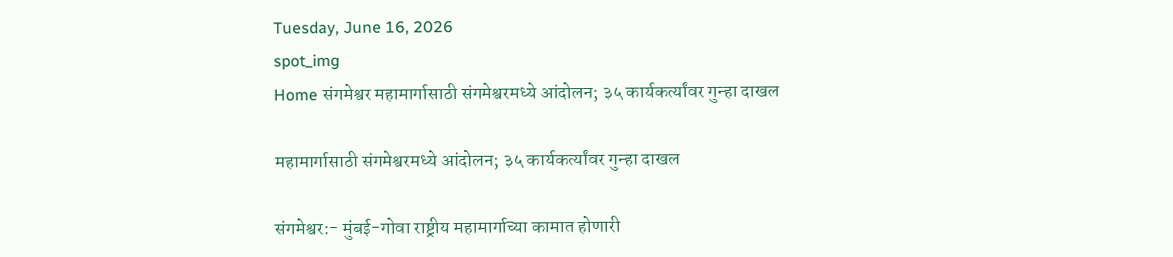Tuesday, June 16, 2026
spot_img
Home संगमेश्वर महामार्गासाठी संगमेश्वरमध्ये आंदोलन; ३५ कार्यकर्त्यांवर गुन्हा दाखल

महामार्गासाठी संगमेश्वरमध्ये आंदोलन; ३५ कार्यकर्त्यांवर गुन्हा दाखल

संगमेश्वर:- मुंबई-गोवा राष्ट्रीय महामार्गाच्या कामात होणारी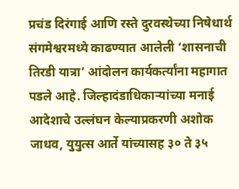प्रचंड दिरंगाई आणि रस्ते दुरवस्थेच्या निषेधार्थ संगमेश्वरमध्ये काढण्यात आलेली ‘शासनाची तिरडी यात्रा’ आंदोलन कार्यकर्त्यांना महागात पडले आहे. जिल्हादंडाधिकाऱ्यांच्या मनाई आदेशाचे उल्लंघन केल्याप्रकरणी अशोक जाधव, युयुत्स आर्ते यांच्यासह ३० ते ३५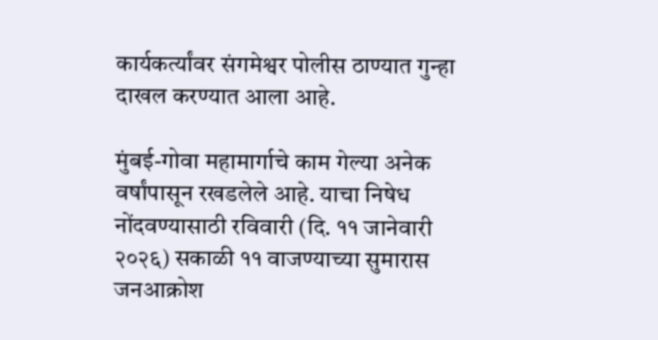कार्यकर्त्यांवर संगमेश्वर पोलीस ठाण्यात गुन्हा दाखल करण्यात आला आहे.

मुंबई-गोवा महामार्गाचे काम गेल्या अनेक वर्षांपासून रखडलेले आहे. याचा निषेध नोंदवण्यासाठी रविवारी (दि. ११ जानेवारी २०२६) सकाळी ११ वाजण्याच्या सुमारास जनआक्रोश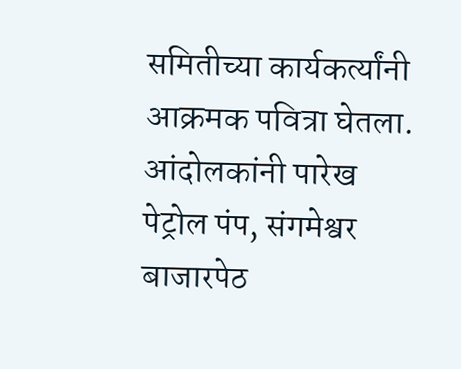समितीच्या कार्यकर्त्यांनी आक्रमक पवित्रा घेतला. आंदोलकांनी पारेख पेट्रोल पंप, संगमेश्वर बाजारपेठ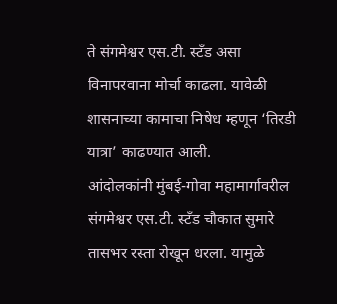ते संगमेश्वर एस.टी. स्टँड असा विनापरवाना मोर्चा काढला. यावेळी शासनाच्या कामाचा निषेध म्हणून ‘तिरडी यात्रा’ काढण्यात आली.
आंदोलकांनी मुंबई-गोवा महामार्गावरील संगमेश्वर एस.टी. स्टँड चौकात सुमारे तासभर रस्ता रोखून धरला. यामुळे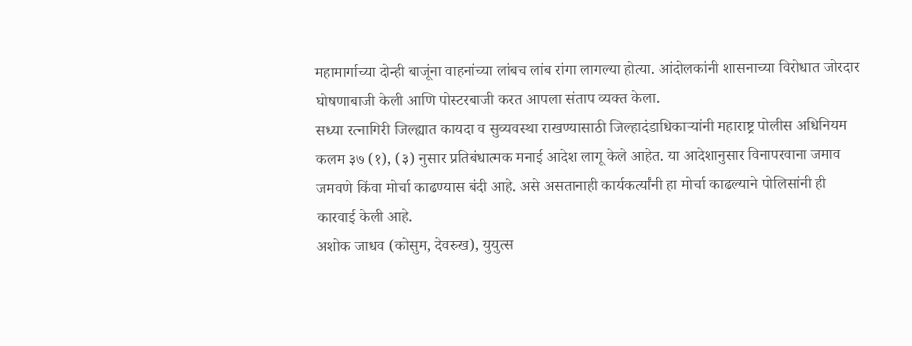महामार्गाच्या दोन्ही बाजूंना वाहनांच्या लांबच लांब रांगा लागल्या होत्या. आंदोलकांनी शासनाच्या विरोधात जोरदार घोषणाबाजी केली आणि पोस्टरबाजी करत आपला संताप व्यक्त केला.
सध्या रत्नागिरी जिल्ह्यात कायदा व सुव्यवस्था राखण्यासाठी जिल्हादंडाधिकाऱ्यांनी महाराष्ट्र पोलीस अधिनियम कलम ३७ (१), (३) नुसार प्रतिबंधात्मक मनाई आदेश लागू केले आहेत. या आदेशानुसार विनापरवाना जमाव जमवणे किंवा मोर्चा काढण्यास बंदी आहे. असे असतानाही कार्यकर्त्यांनी हा मोर्चा काढल्याने पोलिसांनी ही कारवाई केली आहे.
अशोक जाधव (कोसुम, देवरुख), युयुत्स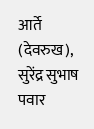आर्ते (देवरुख), सुरेंद्र सुभाष पवार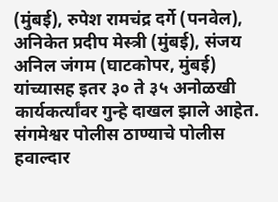(मुंबई), रुपेश रामचंद्र दर्गे (पनवेल), अनिकेत प्रदीप मेस्त्री (मुंबई), संजय अनिल जंगम (घाटकोपर, मुंबई) यांच्यासह इतर ३० ते ३५ अनोळखी कार्यकर्त्यांवर गुन्हे दाखल झाले आहेत.
संगमेश्वर पोलीस ठाण्याचे पोलीस हवाल्दार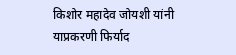किशोर महादेव जोयशी यांनी याप्रकरणी फिर्याद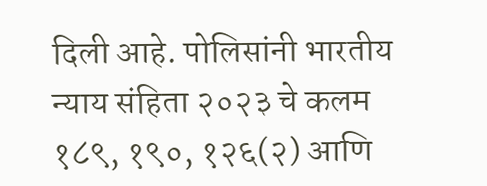दिली आहे. पोलिसांनी भारतीय न्याय संहिता २०२३ चे कलम १८९, १९०, १२६(२) आणि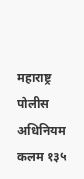महाराष्ट्र पोलीस अधिनियम कलम १३५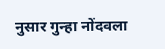नुसार गुन्हा नोंदवला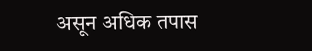असून अधिक तपास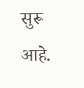सुरू आहे.